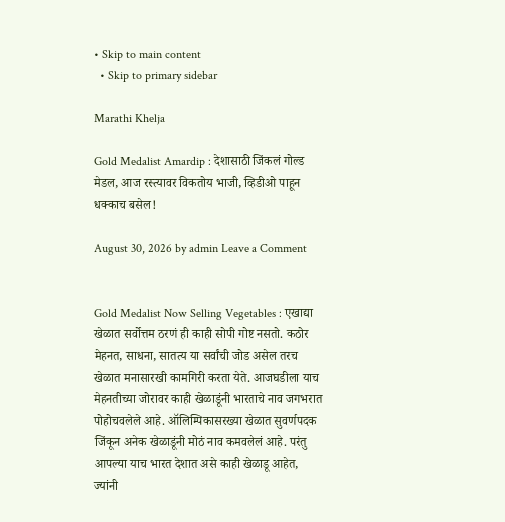• Skip to main content
  • Skip to primary sidebar

Marathi Khelja

Gold Medalist Amardip : देशासाठी जिंकलं गोल्ड मेडल, आज रस्त्यावर विकतोय भाजी, व्हिडीओ पाहून धक्काच बसेल!

August 30, 2026 by admin Leave a Comment


Gold Medalist Now Selling Vegetables : एखाद्या खेळात सर्वोत्तम ठरणं ही काही सोपी गोष्ट नसतो. कठोर मेहनत, साधना, सातत्य या सर्वांची जोड असेल तरच खेळात मनासारखी कामगिरी करता येते. आजघडीला याच मेहनतीच्या जोरावर काही खेळाडूंनी भारताचे नाव जगभरात पोहोचवलेले आहे. ऑलिम्पिकासरख्या खेळात सुवर्णपदक जिंकून अनेक खेळाडूंनी मोठं नाव कमवलेलं आहे. परंतु आपल्या याच भारत देशात असे काही खेळाडू आहेत, ज्यांनी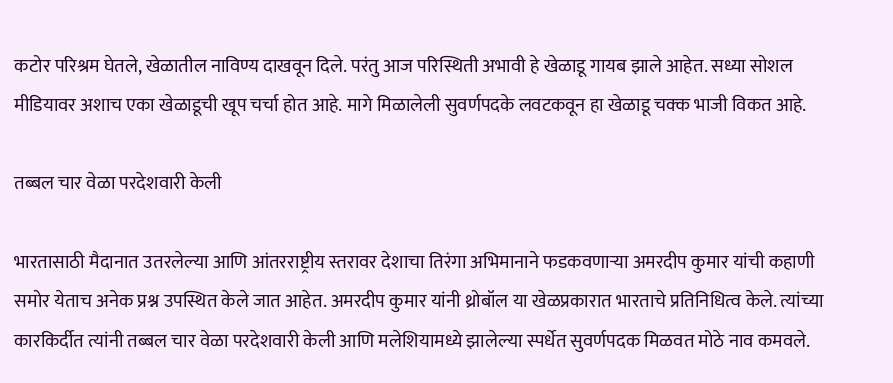कटोर परिश्रम घेतले, खेळातील नाविण्य दाखवून दिले. परंतु आज परिस्थिती अभावी हे खेळाडू गायब झाले आहेत. सध्या सोशल मीडियावर अशाच एका खेळाडूची खूप चर्चा होत आहे. मागे मिळालेली सुवर्णपदके लवटकवून हा खेळाडू चक्क भाजी विकत आहे.

तब्बल चार वेळा परदेशवारी केली

भारतासाठी मैदानात उतरलेल्या आणि आंतरराष्ट्रीय स्तरावर देशाचा तिरंगा अभिमानाने फडकवणाऱ्या अमरदीप कुमार यांची कहाणी समोर येताच अनेक प्रश्न उपस्थित केले जात आहेत. अमरदीप कुमार यांनी थ्रोबॉल या खेळप्रकारात भारताचे प्रतिनिधित्व केले. त्यांच्या कारकिर्दीत त्यांनी तब्बल चार वेळा परदेशवारी केली आणि मलेशियामध्ये झालेल्या स्पर्धेत सुवर्णपदक मिळवत मोठे नाव कमवले.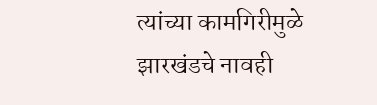त्यांच्या कामगिरीमुळे झारखंडचे नावही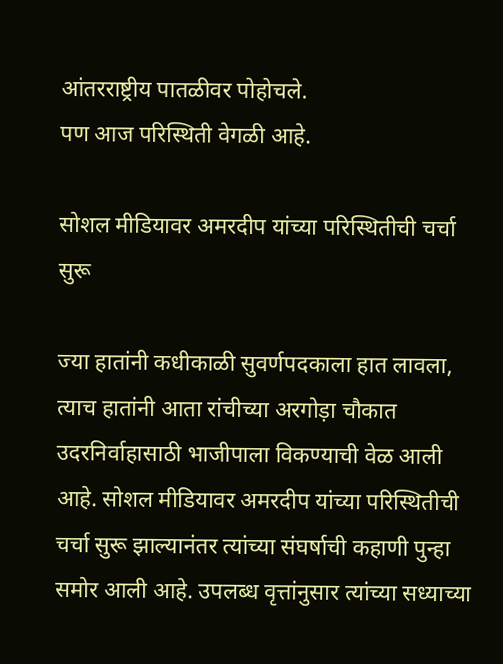आंतरराष्ट्रीय पातळीवर पोहोचले.
पण आज परिस्थिती वेगळी आहे.

सोशल मीडियावर अमरदीप यांच्या परिस्थितीची चर्चा सुरू

ज्या हातांनी कधीकाळी सुवर्णपदकाला हात लावला, त्याच हातांनी आता रांचीच्या अरगोड़ा चौकात उदरनिर्वाहासाठी भाजीपाला विकण्याची वेळ आली आहे. सोशल मीडियावर अमरदीप यांच्या परिस्थितीची चर्चा सुरू झाल्यानंतर त्यांच्या संघर्षाची कहाणी पुन्हा समोर आली आहे. उपलब्ध वृत्तांनुसार त्यांच्या सध्याच्या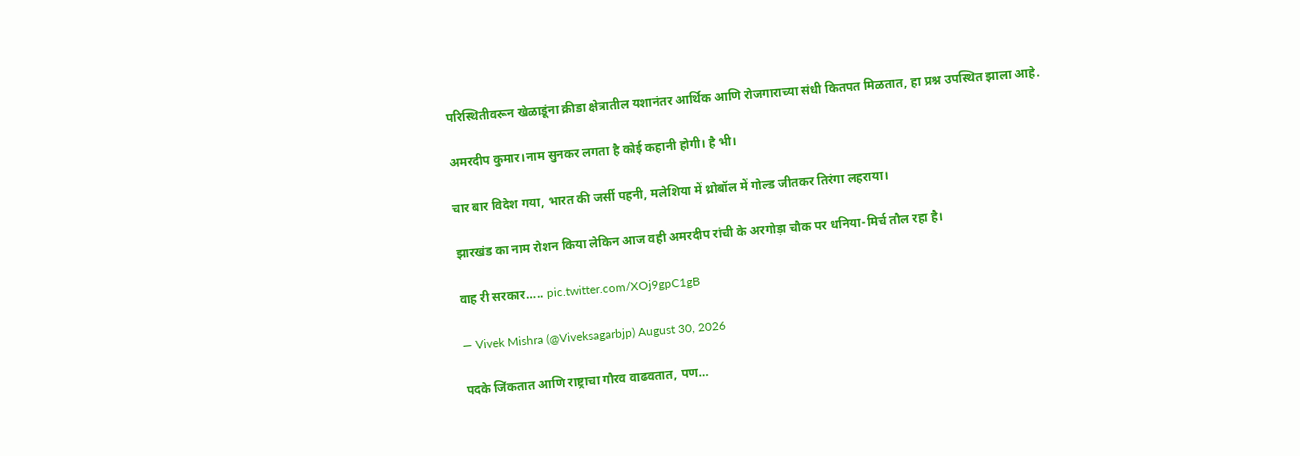परिस्थितीवरून खेळाडूंना क्रीडा क्षेत्रातील यशानंतर आर्थिक आणि रोजगाराच्या संधी कितपत मिळतात, हा प्रश्न उपस्थित झाला आहे.

अमरदीप कुमार।नाम सुनकर लगता है कोई कहानी होगी। है भी।

चार बार विदेश गया, भारत की जर्सी पहनी, मलेशिया में थ्रोबॉल में गोल्ड जीतकर तिरंगा लहराया।

झारखंड का नाम रोशन किया लेकिन आज वही अमरदीप रांची के अरगोड़ा चौक पर धनिया-मिर्च तौल रहा है।

वाह री सरकार….. pic.twitter.com/XOj9gpC1gB

— Vivek Mishra (@Viveksagarbjp) August 30, 2026

पदके जिंकतात आणि राष्ट्राचा गौरव वाढवतात, पण…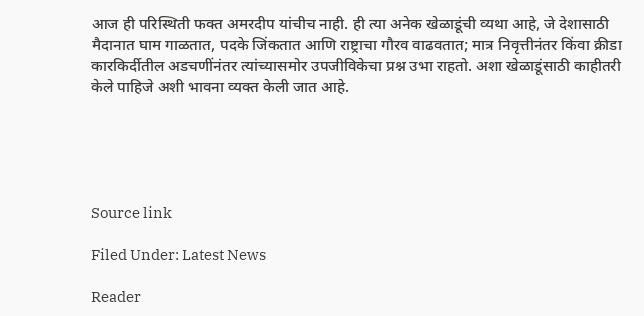आज ही परिस्थिती फक्त अमरदीप यांचीच नाही. ही त्या अनेक खेळाडूंची व्यथा आहे, जे देशासाठी मैदानात घाम गाळतात, पदके जिंकतात आणि राष्ट्राचा गौरव वाढवतात; मात्र निवृत्तीनंतर किंवा क्रीडा कारकिर्दीतील अडचणींनंतर त्यांच्यासमोर उपजीविकेचा प्रश्न उभा राहतो. अशा खेळाडूंसाठी काहीतरी केले पाहिजे अशी भावना व्यक्त केली जात आहे.





Source link

Filed Under: Latest News

Reader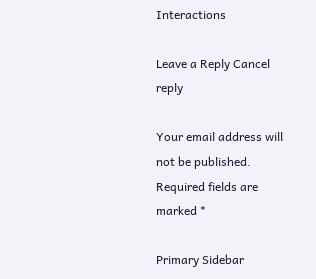Interactions

Leave a Reply Cancel reply

Your email address will not be published. Required fields are marked *

Primary Sidebar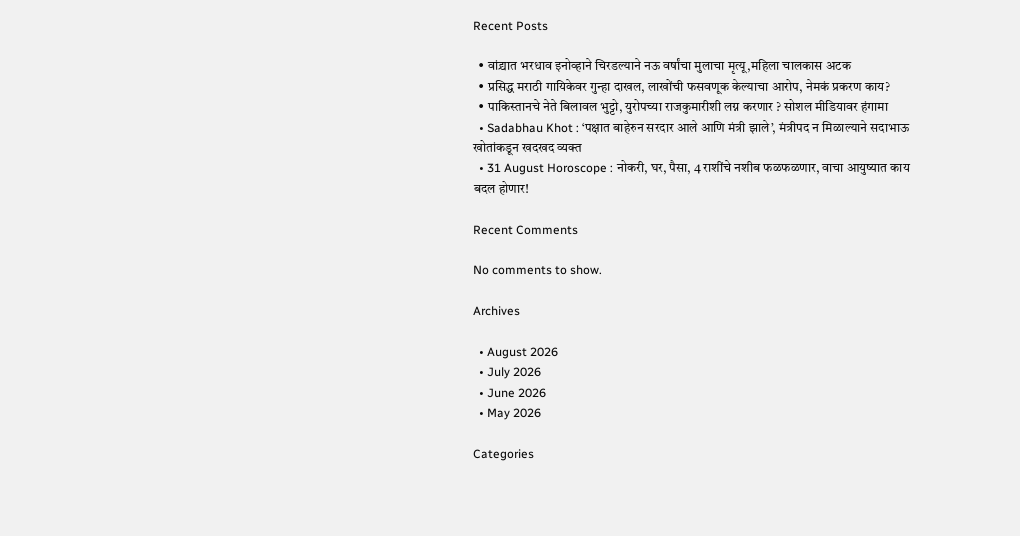Recent Posts

  • वांद्र्यात भरधाव इनोव्हाने चिरडल्याने नऊ वर्षांचा मुलाचा मृत्यू,महिला चालकास अटक
  • प्रसिद्ध मराठी गायिकेवर गुन्हा दाखल, लाखोंची फसवणूक केल्याचा आरोप, नेमकं प्रकरण काय?
  • पाकिस्तानचे नेते बिलावल भुट्टो, युरोपच्या राजकुमारीशी लग्न करणार ? सोशल मीडियावर हंगामा
  • Sadabhau Khot : ‘पक्षात बाहेरुन सरदार आले आणि मंत्री झाले’, मंत्रीपद न मिळाल्याने सदाभाऊ खोतांकडून खदखद व्यक्त
  • 31 August Horoscope : नोकरी, घर, पैसा, 4 राशींचे नशीब फळफळणार, वाचा आयुष्यात काय बदल होणार!

Recent Comments

No comments to show.

Archives

  • August 2026
  • July 2026
  • June 2026
  • May 2026

Categories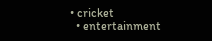• cricket
  • entertainment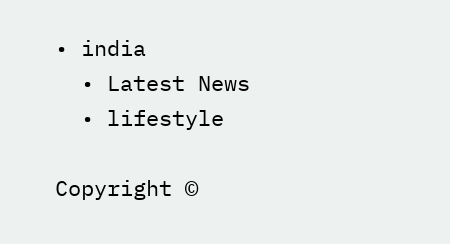• india
  • Latest News
  • lifestyle

Copyright ©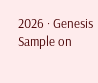2026 · Genesis Sample on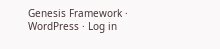Genesis Framework · WordPress · Log in